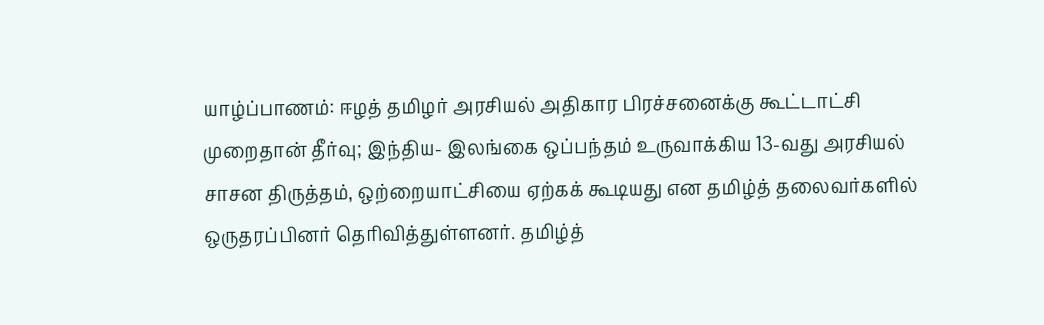யாழ்ப்பாணம்: ஈழத் தமிழர் அரசியல் அதிகார பிரச்சனைக்கு கூட்டாட்சி முறைதான் தீர்வு; இந்திய- இலங்கை ஒப்பந்தம் உருவாக்கிய 13-வது அரசியல் சாசன திருத்தம், ஒற்றையாட்சியை ஏற்கக் கூடியது என தமிழ்த் தலைவர்களில் ஒருதரப்பினர் தெரிவித்துள்ளனர். தமிழ்த்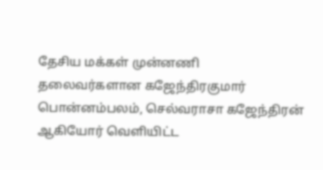தேசிய மக்கள் முன்னணி தலைவர்களான கஜேந்திரகுமார் பொன்னம்பலம், செல்வராசா கஜேந்திரன் ஆகியோர் வெளியிட்ட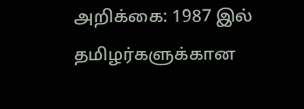அறிக்கை: 1987 இல் தமிழர்களுக்கான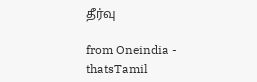தீர்வு

from Oneindia - thatsTamil